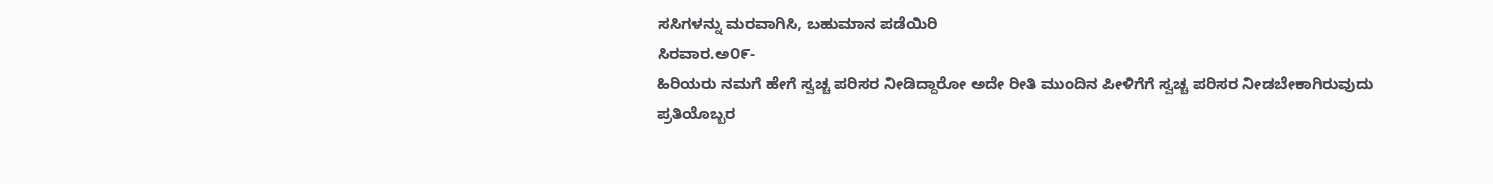ಸಸಿಗಳನ್ನು ಮರವಾಗಿಸಿ, ಬಹುಮಾನ ಪಡೆಯಿರಿ
ಸಿರವಾರ.ಅ೦೯-
ಹಿರಿಯರು ನಮಗೆ ಹೇಗೆ ಸ್ವಚ್ಚ ಪರಿಸರ ನೀಡಿದ್ದಾರೋ ಅದೇ ರೀತಿ ಮುಂದಿನ ಪೀಳಿಗೆಗೆ ಸ್ವಚ್ಚ ಪರಿಸರ ನೀಡಬೇಕಾಗಿರುವುದು ಪ್ರತಿಯೊಬ್ಬರ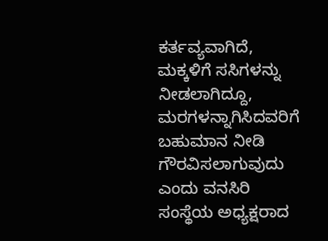ಕರ್ತವ್ಯವಾಗಿದೆ, ಮಕ್ಕಳಿಗೆ ಸಸಿಗಳನ್ನು ನೀಡಲಾಗಿದ್ದೂ, ಮರಗಳನ್ನಾಗಿಸಿದವರಿಗೆ ಬಹುಮಾನ ನೀಡಿ ಗೌರವಿಸಲಾಗುವುದು ಎಂದು ವನಸಿರಿ ಸಂಸ್ಥೆಯ ಅಧ್ಯಕ್ಷರಾದ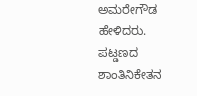ಅಮರೇಗೌಡ ಹೇಳಿದರು.
ಪಟ್ಡಣದ ಶಾಂತಿನಿಕೇತನ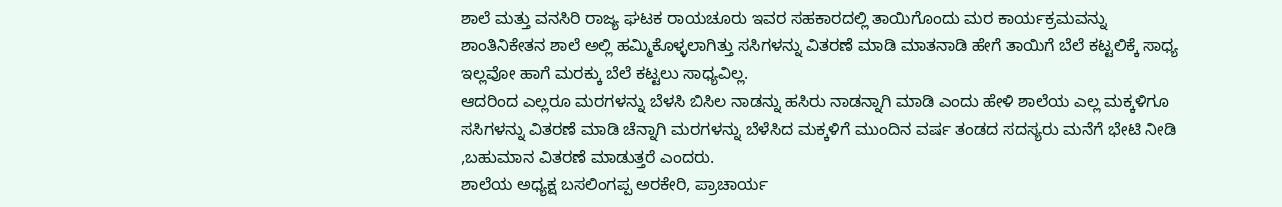ಶಾಲೆ ಮತ್ತು ವನಸಿರಿ ರಾಜ್ಯ ಘಟಕ ರಾಯಚೂರು ಇವರ ಸಹಕಾರದಲ್ಲಿ ತಾಯಿಗೊಂದು ಮರ ಕಾರ್ಯಕ್ರಮವನ್ನು ಶಾಂತಿನಿಕೇತನ ಶಾಲೆ ಅಲ್ಲಿ ಹಮ್ಮಿಕೊಳ್ಳಲಾಗಿತ್ತು ಸಸಿಗಳನ್ನು ವಿತರಣೆ ಮಾಡಿ ಮಾತನಾಡಿ ಹೇಗೆ ತಾಯಿಗೆ ಬೆಲೆ ಕಟ್ಟಲಿಕ್ಕೆ ಸಾಧ್ಯ ಇಲ್ಲವೋ ಹಾಗೆ ಮರಕ್ಕು ಬೆಲೆ ಕಟ್ಟಲು ಸಾಧ್ಯವಿಲ್ಲ.
ಆದರಿಂದ ಎಲ್ಲರೂ ಮರಗಳನ್ನು ಬೆಳಸಿ ಬಿಸಿಲ ನಾಡನ್ನು ಹಸಿರು ನಾಡನ್ನಾಗಿ ಮಾಡಿ ಎಂದು ಹೇಳಿ ಶಾಲೆಯ ಎಲ್ಲ ಮಕ್ಕಳಿಗೂ ಸಸಿಗಳನ್ನು ವಿತರಣೆ ಮಾಡಿ ಚೆನ್ನಾಗಿ ಮರಗಳನ್ನು ಬೆಳೆಸಿದ ಮಕ್ಕಳಿಗೆ ಮುಂದಿನ ವರ್ಷ ತಂಡದ ಸದಸ್ಯರು ಮನೆಗೆ ಭೇಟಿ ನೀಡಿ ,ಬಹುಮಾನ ವಿತರಣೆ ಮಾಡುತ್ತರೆ ಎಂದರು.
ಶಾಲೆಯ ಅಧ್ಯಕ್ಷ ಬಸಲಿಂಗಪ್ಪ ಅರಕೇರಿ, ಪ್ರಾಚಾರ್ಯ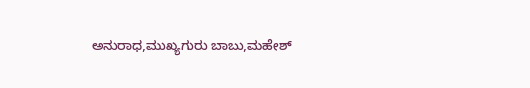ಅನುರಾಧ,ಮುಖ್ಯಗುರು ಬಾಬು,ಮಹೇಶ್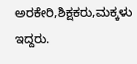ಅರಕೇರಿ,ಶಿಕ್ಷಕರು,ಮಕ್ಕಳು ಇದ್ದರು.